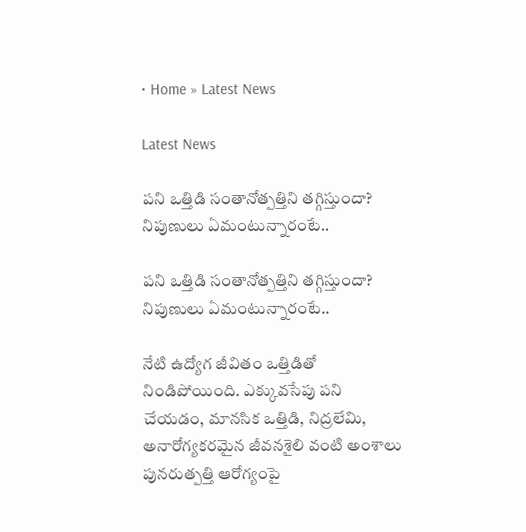• Home » Latest News

Latest News

పని ఒత్తిడి సంతానోత్పత్తిని తగ్గిస్తుందా? నిపుణులు ఏమంటున్నారంటే..

పని ఒత్తిడి సంతానోత్పత్తిని తగ్గిస్తుందా? నిపుణులు ఏమంటున్నారంటే..

నేటి ఉద్యోగ జీవితం ఒత్తిడితో నిండిపోయింది. ఎక్కువసేపు పని చేయడం, మానసిక ఒత్తిడి, నిద్రలేమి, అనారోగ్యకరమైన జీవనశైలి వంటి అంశాలు పునరుత్పత్తి ఆరోగ్యంపై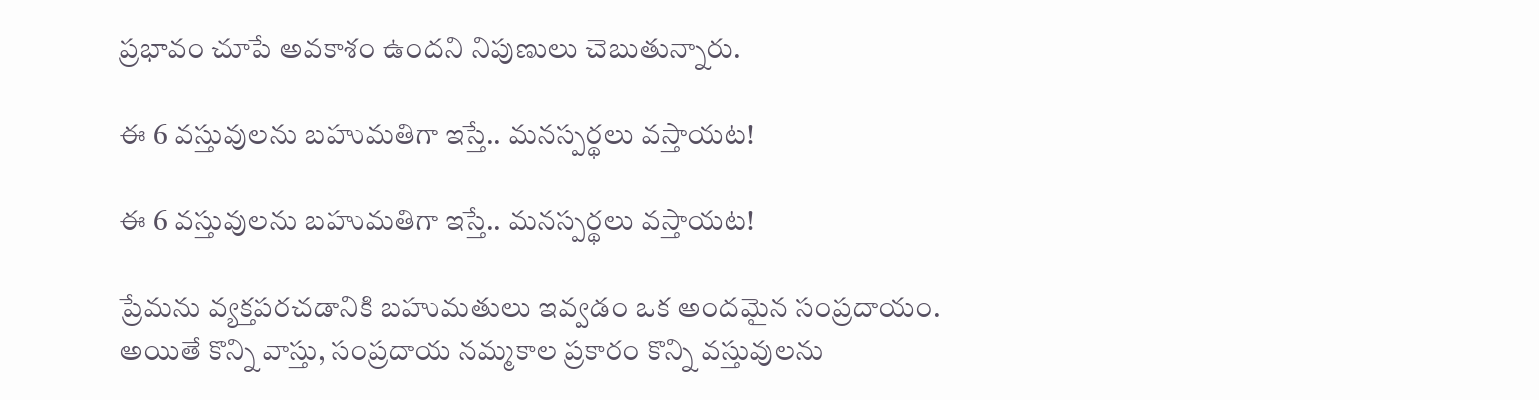ప్రభావం చూపే అవకాశం ఉందని నిపుణులు చెబుతున్నారు.

ఈ 6 వస్తువులను బహుమతిగా ఇస్తే.. మనస్పర్థలు వస్తాయట!

ఈ 6 వస్తువులను బహుమతిగా ఇస్తే.. మనస్పర్థలు వస్తాయట!

ప్రేమను వ్యక్తపరచడానికి బహుమతులు ఇవ్వడం ఒక అందమైన సంప్రదాయం. అయితే కొన్ని వాస్తు, సంప్రదాయ నమ్మకాల ప్రకారం కొన్ని వస్తువులను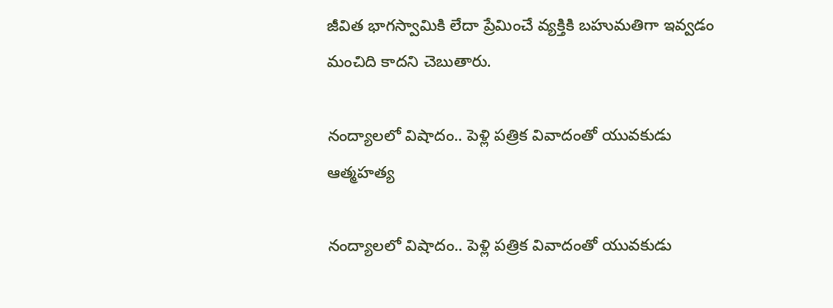జీవిత భాగస్వామికి లేదా ప్రేమించే వ్యక్తికి బహుమతిగా ఇవ్వడం మంచిది కాదని చెబుతారు.

నంద్యాలలో విషాదం.. పెళ్లి పత్రిక వివాదంతో యువకుడు ఆత్మహత్య

నంద్యాలలో విషాదం.. పెళ్లి పత్రిక వివాదంతో యువకుడు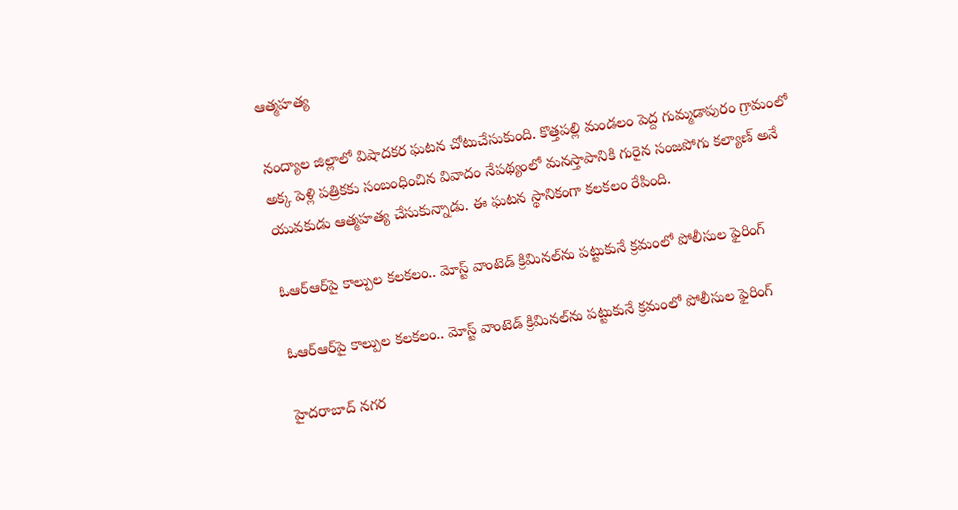ఆత్మహత్య

నంద్యాల జిల్లాలో విషాదకర ఘటన చోటుచేసుకుంది. కొత్తపల్లి మండలం పెద్ద గుమ్మడాపురం గ్రామంలో అక్క పెళ్లి పత్రికకు సంబంధించిన వివాదం నేపథ్యంలో మనస్తాపానికి గురైన సంజపోగు కల్యాణ్ అనే యువకుడు ఆత్మహత్య చేసుకున్నాడు. ఈ ఘటన స్థానికంగా కలకలం రేపింది.

ఓఆర్‌ఆర్‌పై కాల్పుల కలకలం.. మోస్ట్ వాంటెడ్ క్రిమినల్‌ను పట్టుకునే క్రమంలో పోలీసుల ఫైరింగ్

ఓఆర్‌ఆర్‌పై కాల్పుల కలకలం.. మోస్ట్ వాంటెడ్ క్రిమినల్‌ను పట్టుకునే క్రమంలో పోలీసుల ఫైరింగ్

హైదరాబాద్ నగర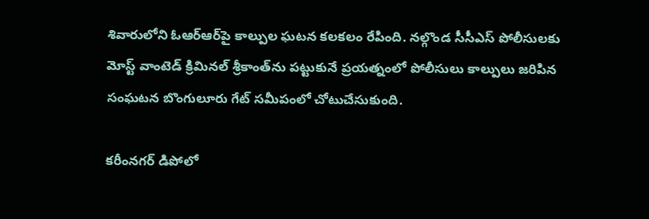శివారులోని ఓఆర్‌ఆర్‌పై కాల్పుల ఘటన కలకలం రేపింది. నల్గొండ సీసీఎస్ పోలీసులకు మోస్ట్ వాంటెడ్ క్రిమినల్‌ శ్రీకాంత్‌‌ను పట్టుకునే ప్రయత్నంలో పోలీసులు కాల్పులు జరిపిన సంఘటన బొంగులూరు గేట్ సమీపంలో చోటుచేసుకుంది.

కరీంనగర్ డిపోలో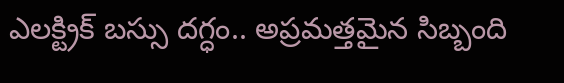ఎలక్ట్రిక్ బస్సు దగ్ధం.. అప్రమత్తమైన సిబ్బంది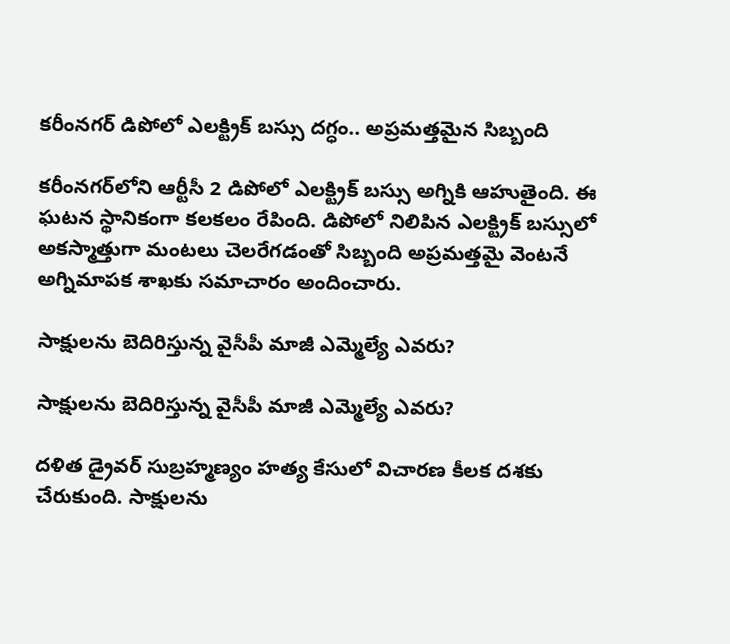కరీంనగర్ డిపోలో ఎలక్ట్రిక్ బస్సు దగ్ధం.. అప్రమత్తమైన సిబ్బంది

కరీంనగర్‌లోని ఆర్టీసీ 2 డిపోలో ఎలక్ట్రిక్ బస్సు అగ్నికి ఆహుతైంది. ఈ ఘటన స్థానికంగా కలకలం రేపింది. డిపోలో నిలిపిన ఎలక్ట్రిక్ బస్సులో అకస్మాత్తుగా మంటలు చెలరేగడంతో సిబ్బంది అప్రమత్తమై వెంటనే అగ్నిమాపక శాఖకు సమాచారం అందించారు.

సాక్షులను బెదిరిస్తున్న వైసీపీ మాజీ ఎమ్మెల్యే ఎవరు?

సాక్షులను బెదిరిస్తున్న వైసీపీ మాజీ ఎమ్మెల్యే ఎవరు?

దళిత డ్రైవర్‌ సుబ్రహ్మణ్యం హత్య కేసులో విచారణ కీలక దశకు చేరుకుంది. సాక్షులను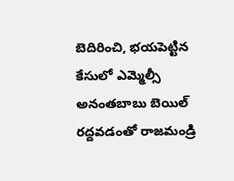బెదిరించి, భయపెట్టిన కేసులో ఎమ్మెల్సీ అనంతబాబు బెయిల్‌ రద్దవడంతో రాజమండ్రి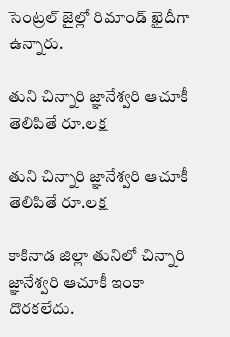సెంట్రల్‌ జైల్లో రిమాండ్‌ ఖైదీగా ఉన్నారు.

తుని చిన్నారి జ్ఞానేశ్వరి ఆచూకీ తెలిపితే రూ.లక్ష

తుని చిన్నారి జ్ఞానేశ్వరి ఆచూకీ తెలిపితే రూ.లక్ష

కాకినాడ జిల్లా తునిలో చిన్నారి జ్ఞానేశ్వరి ఆచూకీ ఇంకా దొరకలేదు.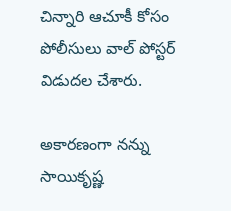చిన్నారి ఆచూకీ కోసం పోలీసులు వాల్ పోస్టర్ విడుదల చేశారు.

అకారణంగా నన్ను సాయికృష్ణ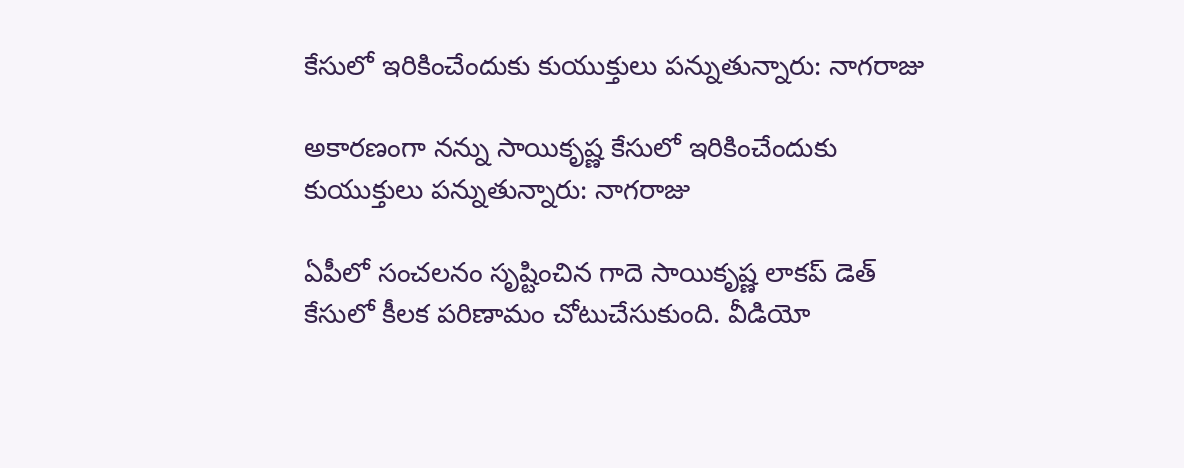కేసులో ఇరికించేందుకు కుయుక్తులు పన్నుతున్నారు: నాగరాజు

అకారణంగా నన్ను సాయికృష్ణ కేసులో ఇరికించేందుకు కుయుక్తులు పన్నుతున్నారు: నాగరాజు

ఏపీలో సంచలనం సృష్టించిన గాదె సాయికృష్ణ లాకప్ డెత్ కేసులో కీలక పరిణామం చోటుచేసుకుంది. వీడియో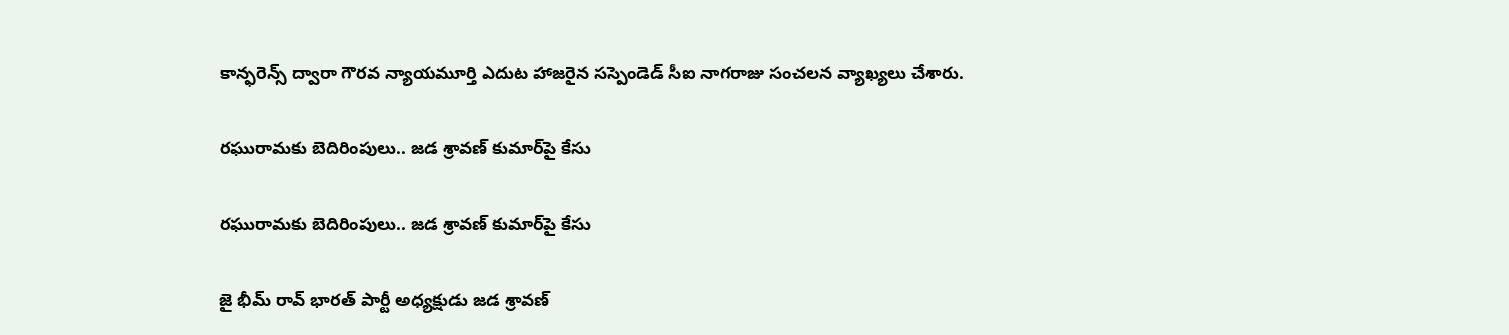కాన్ఫరెన్స్ ద్వారా గౌరవ న్యాయమూర్తి ఎదుట హాజరైన సస్పెండెడ్ సీఐ నాగరాజు సంచలన వ్యాఖ్యలు చేశారు.

రఘురామకు బెదిరింపులు.. జడ శ్రావణ్ కుమార్‌పై కేసు

రఘురామకు బెదిరింపులు.. జడ శ్రావణ్ కుమార్‌పై కేసు

జై భీమ్ రావ్ భారత్ పార్టీ అధ్యక్షుడు జడ శ్రావణ్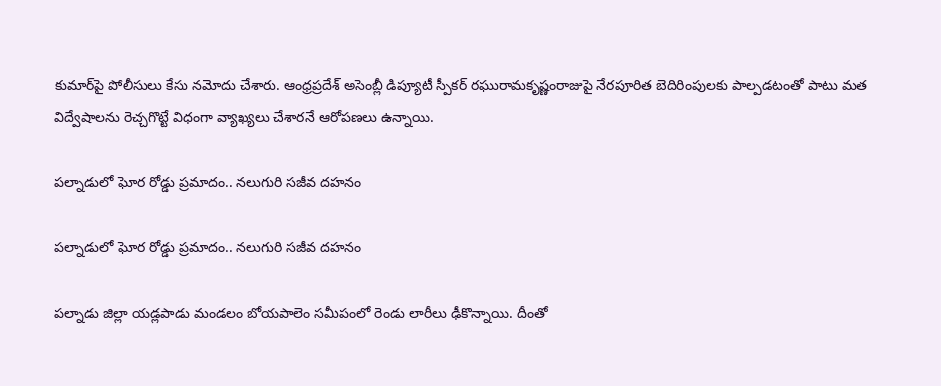కుమార్‌పై పోలీసులు కేసు నమోదు చేశారు. ఆంధ్రప్రదేశ్ అసెంబ్లీ డిప్యూటీ స్పీకర్ రఘురామకృష్ణంరాజుపై నేరపూరిత బెదిరింపులకు పాల్పడటంతో పాటు మత విద్వేషాలను రెచ్చగొట్టే విధంగా వ్యాఖ్యలు చేశారనే ఆరోపణలు ఉన్నాయి.

పల్నాడులో ఘోర రోడ్డు ప్రమాదం.. నలుగురి సజీవ దహనం

పల్నాడులో ఘోర రోడ్డు ప్రమాదం.. నలుగురి సజీవ దహనం

పల్నాడు జిల్లా యడ్లపాడు మండలం బోయపాలెం సమీపంలో రెండు లారీలు ఢీకొన్నాయి. దీంతో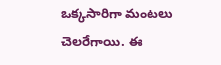ఒక్కసారిగా మంటలు చెలరేగాయి. ఈ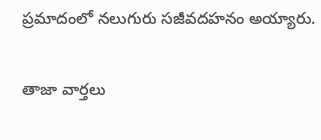ప్రమాదంలో నలుగురు సజీవదహనం అయ్యారు.

తాజా వార్తలు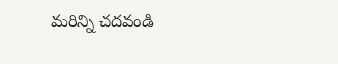మరిన్ని చదవండి